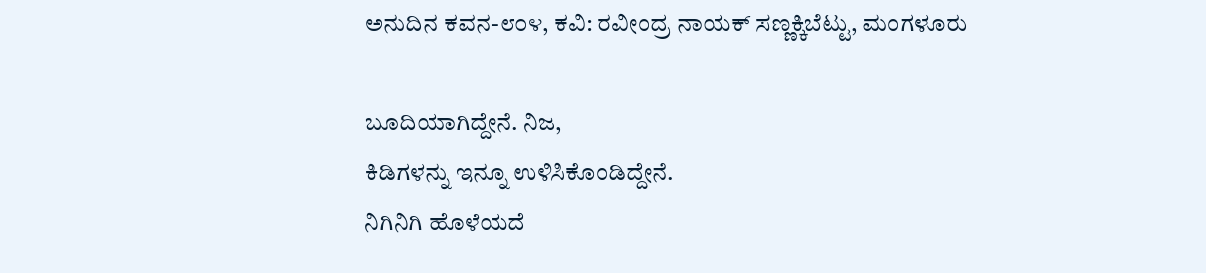ಅನುದಿನ ಕವನ-೮೦೪, ಕವಿ: ರವೀಂದ್ರ ನಾಯಕ್ ಸಣ್ಣಕ್ಕಿಬೆಟ್ಟು, ಮಂಗಳೂರು

ಬೂದಿಯಾಗಿದ್ದೇನೆ. ನಿಜ,
ಕಿಡಿಗಳನ್ನು ಇನ್ನೂ ಉಳಿಸಿಕೊಂಡಿದ್ದೇನೆ.
ನಿಗಿನಿಗಿ ಹೊಳೆಯದೆ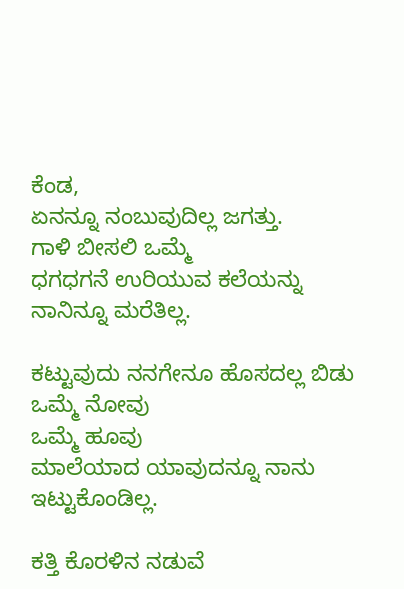ಕೆಂಡ,
ಏನನ್ನೂ ನಂಬುವುದಿಲ್ಲ ಜಗತ್ತು.
ಗಾಳಿ ಬೀಸಲಿ ಒಮ್ಮೆ
ಧಗಧಗನೆ ಉರಿಯುವ ಕಲೆಯನ್ನು
ನಾನಿನ್ನೂ ಮರೆತಿಲ್ಲ.

ಕಟ್ಟುವುದು ನನಗೇನೂ ಹೊಸದಲ್ಲ ಬಿಡು
ಒಮ್ಮೆ ನೋವು
ಒಮ್ಮೆ ಹೂವು
ಮಾಲೆಯಾದ ಯಾವುದನ್ನೂ ನಾನು ಇಟ್ಟುಕೊಂಡಿಲ್ಲ.

ಕತ್ತಿ ಕೊರಳಿನ ನಡುವೆ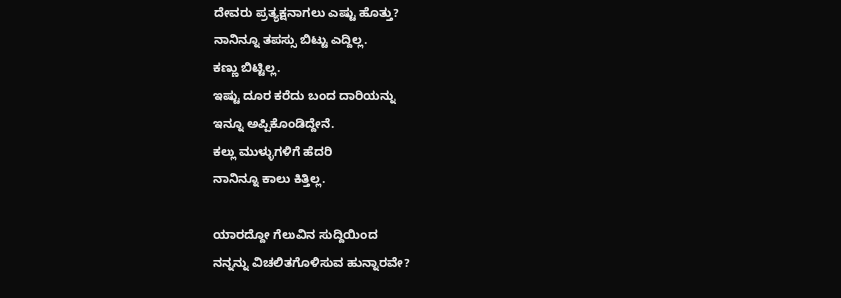ದೇವರು ಪ್ರತ್ಯಕ್ಷನಾಗಲು ಎಷ್ಟು ಹೊತ್ತು?
ನಾನಿನ್ನೂ ತಪಸ್ಸು ಬಿಟ್ಟು ಎದ್ದಿಲ್ಲ.
ಕಣ್ಣು ಬಿಟ್ಟಿಲ್ಲ.
ಇಷ್ಟು ದೂರ ಕರೆದು ಬಂದ ದಾರಿಯನ್ನು
ಇನ್ನೂ ಅಪ್ಪಿಕೊಂಡಿದ್ದೇನೆ.
ಕಲ್ಲು ಮುಳ್ಳುಗಳಿಗೆ ಹೆದರಿ
ನಾನಿನ್ನೂ ಕಾಲು ಕಿತ್ತಿಲ್ಲ.

ಯಾರದ್ದೋ ಗೆಲುವಿನ ಸುದ್ದಿಯಿಂದ
ನನ್ನನ್ನು ವಿಚಲಿತಗೊಳಿಸುವ ಹುನ್ನಾರವೇ?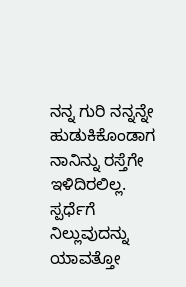ನನ್ನ ಗುರಿ ನನ್ನನ್ನೇ ಹುಡುಕಿಕೊಂಡಾಗ
ನಾನಿನ್ನು ರಸ್ತೆಗೇ ಇಳಿದಿರಲಿಲ್ಲ.
ಸ್ಪರ್ಧೆಗೆ ನಿಲ್ಲುವುದನ್ನು
ಯಾವತ್ತೋ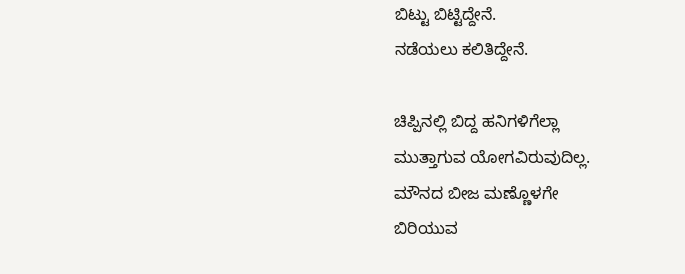ಬಿಟ್ಟು ಬಿಟ್ಟಿದ್ದೇನೆ.
ನಡೆಯಲು ಕಲಿತಿದ್ದೇನೆ.

ಚಿಪ್ಪಿನಲ್ಲಿ ಬಿದ್ದ ಹನಿಗಳಿಗೆಲ್ಲಾ
ಮುತ್ತಾಗುವ ಯೋಗವಿರುವುದಿಲ್ಲ.
ಮೌನದ ಬೀಜ ಮಣ್ಣೊಳಗೇ
ಬಿರಿಯುವ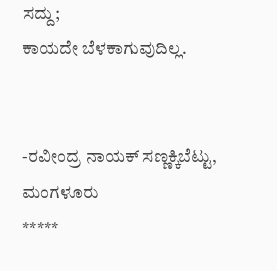ಸದ್ದು;
ಕಾಯದೇ ಬೆಳಕಾಗುವುದಿಲ್ಲ.


-ರವೀಂದ್ರ ನಾಯಕ್ ಸಣ್ಣಕ್ಕಿಬೆಟ್ಟು, ಮಂಗಳೂರು
*****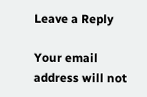Leave a Reply

Your email address will not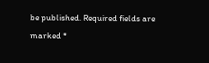be published. Required fields are marked *